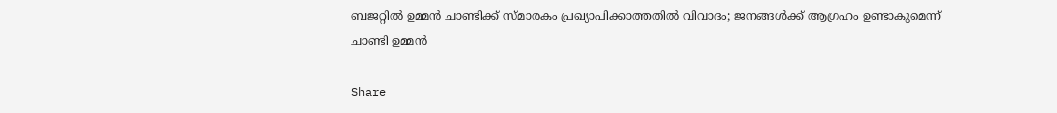ബജറ്റിൽ ഉമ്മൻ ചാണ്ടിക്ക് സ്മാരകം പ്രഖ്യാപിക്കാത്തതിൽ വിവാദം; ജനങ്ങൾക്ക് ആഗ്രഹം ഉണ്ടാകുമെന്ന് ചാണ്ടി ഉമ്മൻ

Share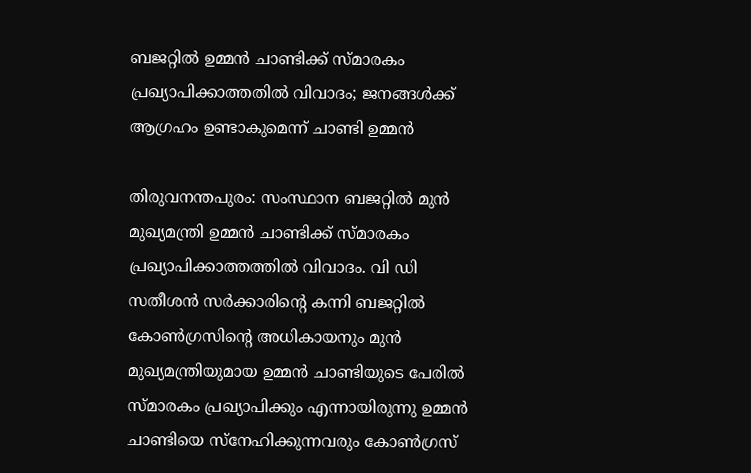ബജറ്റിൽ ഉമ്മൻ ചാണ്ടിക്ക് സ്മാരകം പ്രഖ്യാപിക്കാത്തതിൽ വിവാദം; ജനങ്ങൾക്ക് ആഗ്രഹം ഉണ്ടാകുമെന്ന് ചാണ്ടി ഉമ്മൻ

തിരുവനന്തപുരം: സംസ്ഥാന ബജറ്റില്‍ മുന്‍ മുഖ്യമന്ത്രി ഉമ്മന്‍ ചാണ്ടിക്ക് സ്മാരകം പ്രഖ്യാപിക്കാത്തത്തില്‍ വിവാദം. വി ഡി സതീശന്‍ സര്‍ക്കാരിന്റെ കന്നി ബജറ്റില്‍ കോണ്‍ഗ്രസിന്റെ അധികായനും മുന്‍ മുഖ്യമന്ത്രിയുമായ ഉമ്മന്‍ ചാണ്ടിയുടെ പേരില്‍ സ്മാരകം പ്രഖ്യാപിക്കും എന്നായിരുന്നു ഉമ്മന്‍ ചാണ്ടിയെ സ്‌നേഹിക്കുന്നവരും കോണ്‍ഗ്രസ്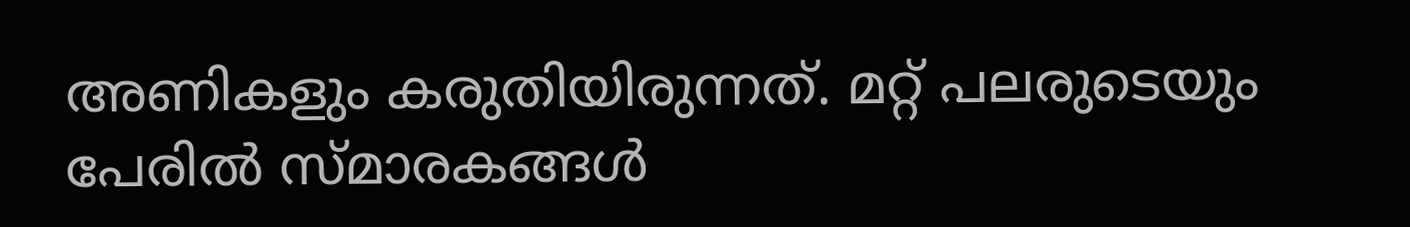അണികളും കരുതിയിരുന്നത്. മറ്റ് പലരുടെയും പേരില്‍ സ്മാരകങ്ങള്‍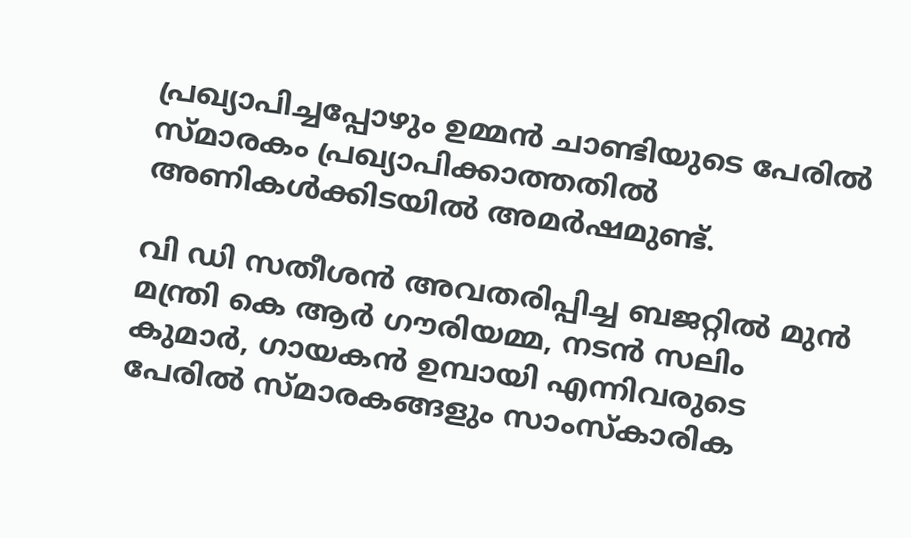പ്രഖ്യാപിച്ചപ്പോഴും ഉമ്മന്‍ ചാണ്ടിയുടെ പേരിൽ സ്മാരകം പ്രഖ്യാപിക്കാത്തതിൽ അണികൾക്കിടയിൽ അമർഷമുണ്ട്.

വി ഡി സതീശന്‍ അവതരിപ്പിച്ച ബജറ്റില്‍ മുന്‍ മന്ത്രി കെ ആര്‍ ഗൗരിയമ്മ, നടന്‍ സലിം കുമാര്‍, ഗായകന്‍ ഉമ്പായി എന്നിവരുടെ പേരില്‍ സ്മാരകങ്ങളും സാംസ്‌കാരിക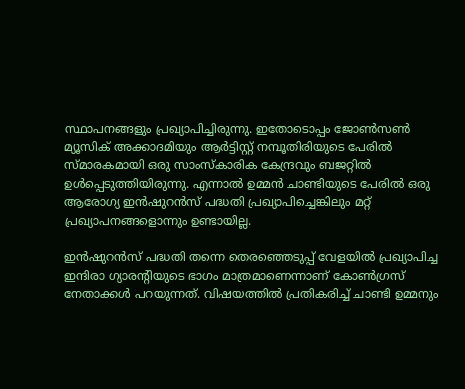സ്ഥാപനങ്ങളും പ്രഖ്യാപിച്ചിരുന്നു. ഇതോടൊപ്പം ജോണ്‍സണ്‍ മ്യൂസിക് അക്കാദമിയും ആര്‍ട്ടിസ്റ്റ് നമ്പൂതിരിയുടെ പേരിൽ സ്മാരകമായി ഒരു സാംസ്‌കാരിക കേന്ദ്രവും ബജറ്റില്‍ ഉള്‍പ്പെടുത്തിയിരുന്നു. എന്നാല്‍ ഉമ്മന്‍ ചാണ്ടിയുടെ പേരില്‍ ഒരു ആരോഗ്യ ഇന്‍ഷുറന്‍സ് പദ്ധതി പ്രഖ്യാപിച്ചെങ്കിലും മറ്റ് പ്രഖ്യാപനങ്ങളൊന്നും ഉണ്ടായില്ല.

ഇന്‍ഷുറന്‍സ് പദ്ധതി തന്നെ തെരഞ്ഞെടുപ്പ് വേളയില്‍ പ്രഖ്യാപിച്ച ഇന്ദിരാ ഗ്യാരന്റിയുടെ ഭാഗം മാത്രമാണെന്നാണ് കോണ്‍ഗ്രസ് നേതാക്കള്‍ പറയുന്നത്. വിഷയത്തില്‍ പ്രതികരിച്ച് ചാണ്ടി ഉമ്മനും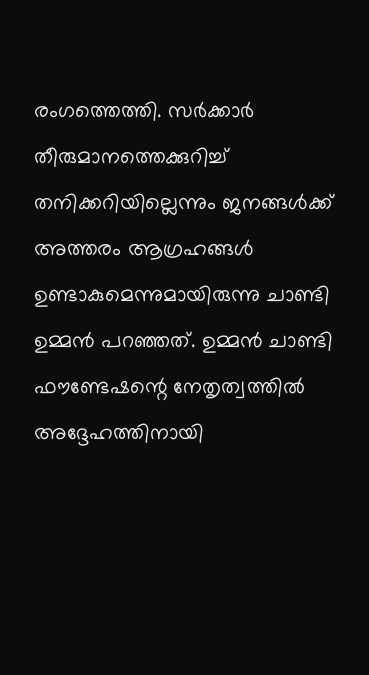രംഗത്തെത്തി. സര്‍ക്കാര്‍ തീരുമാനത്തെക്കുറിച്ച് തനിക്കറിയില്ലെന്നും ജനങ്ങള്‍ക്ക് അത്തരം ആഗ്രഹങ്ങള്‍ ഉണ്ടാകുമെന്നുമായിരുന്നു ചാണ്ടി ഉമ്മന്‍ പറഞ്ഞത്. ഉമ്മന്‍ ചാണ്ടി ഫൗണ്ടേഷന്റെ നേതൃത്വത്തില്‍ അദ്ദേഹത്തിനായി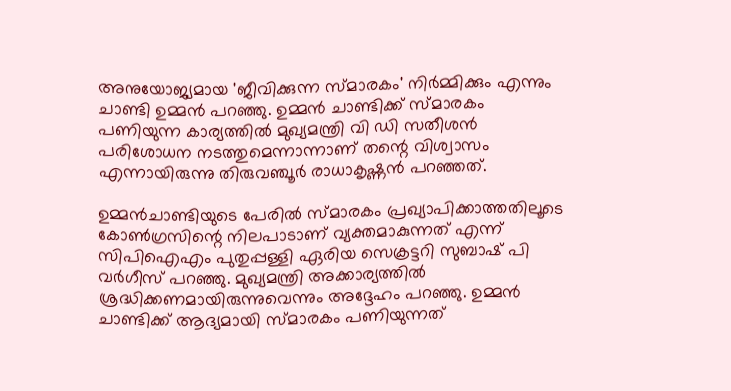അനുയോജ്യമായ 'ജീവിക്കുന്ന സ്മാരകം' നിര്‍മ്മിക്കും എന്നും ചാണ്ടി ഉമ്മന്‍ പറഞ്ഞു. ഉമ്മന്‍ ചാണ്ടിക്ക് സ്മാരകം പണിയുന്ന കാര്യത്തില്‍ മുഖ്യമന്ത്രി വി ഡി സതീശന്‍ പരിശോധന നടത്തുമെന്നാന്നാണ് തന്റെ വിശ്വാസം എന്നായിരുന്നു തിരുവഞ്ചൂര്‍ രാധാകൃഷ്ണന്‍ പറഞ്ഞത്.

ഉമ്മന്‍ചാണ്ടിയുടെ പേരില്‍ സ്മാരകം പ്രഖ്യാപിക്കാത്തതിലൂടെ കോണ്‍ഗ്രസിന്റെ നിലപാടാണ് വ്യക്തമാകുന്നത് എന്ന് സിപിഐഎം പുതുപ്പള്ളി ഏരിയ സെക്രട്ടറി സുബാഷ് പി വര്‍ഗീസ് പറഞ്ഞു. മുഖ്യമന്ത്രി അക്കാര്യത്തില്‍ ശ്രദ്ധിക്കണമായിരുന്നുവെന്നും അദ്ദേഹം പറഞ്ഞു. ഉമ്മന്‍ ചാണ്ടിക്ക് ആദ്യമായി സ്മാരകം പണിയുന്നത്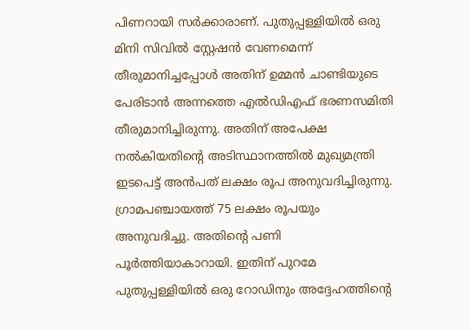പിണറായി സര്‍ക്കാരാണ്. പുതുപ്പള്ളിയില്‍ ഒരു മിനി സിവില്‍ സ്റ്റേഷന്‍ വേണമെന്ന് തീരുമാനിച്ചപ്പോള്‍ അതിന് ഉമ്മന്‍ ചാണ്ടിയുടെ പേരിടാന്‍ അന്നത്തെ എല്‍ഡിഎഫ് ഭരണസമിതി തീരുമാനിച്ചിരുന്നു. അതിന് അപേക്ഷ നല്‍കിയതിന്റെ അടിസ്ഥാനത്തില്‍ മുഖ്യമന്ത്രി ഇടപെട്ട് അന്‍പത് ലക്ഷം രൂപ അനുവദിച്ചിരുന്നു. ഗ്രാമപഞ്ചായത്ത് 75 ലക്ഷം രൂപയും അനുവദിച്ചു. അതിന്റെ പണി പൂര്‍ത്തിയാകാറായി. ഇതിന് പുറമേ പുതുപ്പള്ളിയില്‍ ഒരു റോഡിനും അദ്ദേഹത്തിന്റെ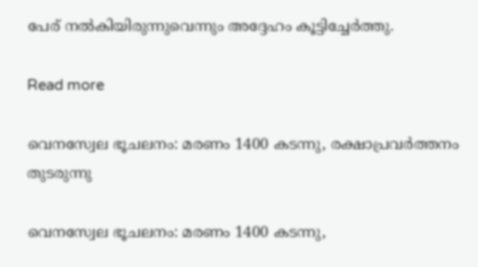പേര് നല്‍കിയിരുന്നുവെന്നും അദ്ദേഹം കൂട്ടിച്ചേര്‍ത്തു.

Read more

വെനസ്വേല ഭൂചലനം: മരണം 1400 കടന്നു, രക്ഷാപ്രവർത്തനം തുടരുന്നു

വെനസ്വേല ഭൂചലനം: മരണം 1400 കടന്നു,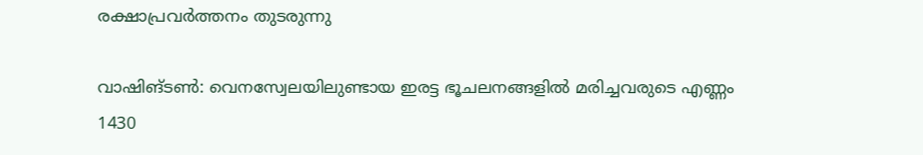രക്ഷാപ്രവർത്തനം തുടരുന്നു

വാഷിങ്ടൺ: വെനസ്വേലയിലുണ്ടായ ഇരട്ട ഭൂചലനങ്ങളില്‍ മരിച്ചവരുടെ എണ്ണം 1430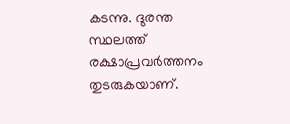കടന്നു. ദുരന്ത സ്ഥലത്ത് രക്ഷാപ്രവര്‍ത്തനം തുടരുകയാണ്.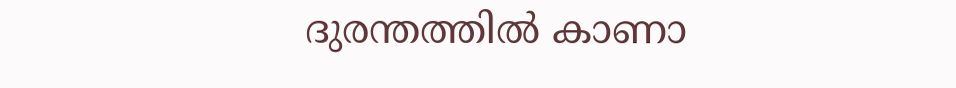ദുരന്തത്തില്‍ കാണാ